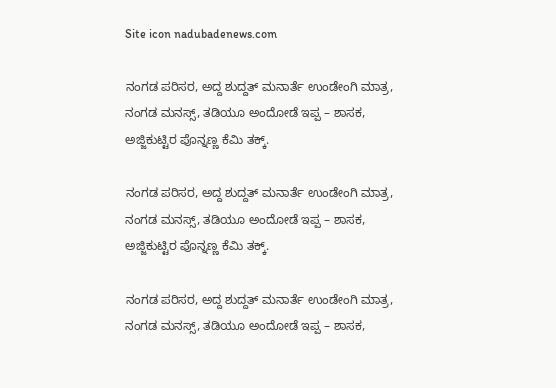Site icon nadubadenews.com

ನಂಗಡ ಪರಿಸರ, ಅದ್ದ ಶುದ್ದತ್ ಮನಾರ್ತೆ ಉಂಡೇಂಗಿ ಮಾತ್ರ, ನಂಗಡ ಮನಸ್ಸ್‌, ತಡಿಯೂ ಅಂದೋಡೆ ಇಪ್ಪ – ಶಾಸಕ,  ಅಜ್ಜಿಕುಟ್ಟಿರ ಪೊನ್ನಣ್ಣ ಕೆಮಿ ತಕ್ಕ್.

ನಂಗಡ ಪರಿಸರ, ಅದ್ದ ಶುದ್ದತ್ ಮನಾರ್ತೆ ಉಂಡೇಂಗಿ ಮಾತ್ರ, ನಂಗಡ ಮನಸ್ಸ್‌, ತಡಿಯೂ ಅಂದೋಡೆ ಇಪ್ಪ – ಶಾಸಕ,  ಅಜ್ಜಿಕುಟ್ಟಿರ ಪೊನ್ನಣ್ಣ ಕೆಮಿ ತಕ್ಕ್.

ನಂಗಡ ಪರಿಸರ, ಅದ್ದ ಶುದ್ದತ್ ಮನಾರ್ತೆ ಉಂಡೇಂಗಿ ಮಾತ್ರ, ನಂಗಡ ಮನಸ್ಸ್‌, ತಡಿಯೂ ಅಂದೋಡೆ ಇಪ್ಪ – ಶಾಸಕ,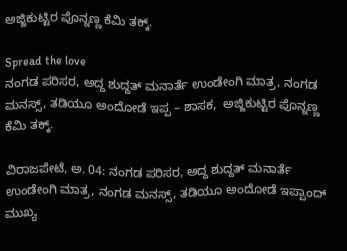ಅಜ್ಜಿಕುಟ್ಟಿರ ಪೊನ್ನಣ್ಣ ಕೆಮಿ ತಕ್ಕ್.

Spread the love
ನಂಗಡ ಪರಿಸರ, ಅದ್ದ ಶುದ್ದತ್ ಮನಾರ್ತೆ ಉಂಡೇಂಗಿ ಮಾತ್ರ, ನಂಗಡ ಮನಸ್ಸ್‌, ತಡಿಯೂ ಅಂದೋಡೆ ಇಪ್ಪ – ಶಾಸಕ,  ಅಜ್ಜಿಕುಟ್ಟಿರ ಪೊನ್ನಣ್ಣ ಕೆಮಿ ತಕ್ಕ್.

ವಿರಾಜಪೇಟೆ, ಅ. 04: ನಂಗಡ ಪರಿಸರ, ಅದ್ದ ಶುದ್ದತ್ ಮನಾರ್ತೆ ಉಂಡೇಂಗಿ ಮಾತ್ರ, ನಂಗಡ ಮನಸ್ಸ್‌, ತಡಿಯೂ ಅಂದೋಡೆ ಇಪ್ಪಾಂದ್‌ ಮುಖ್ಯ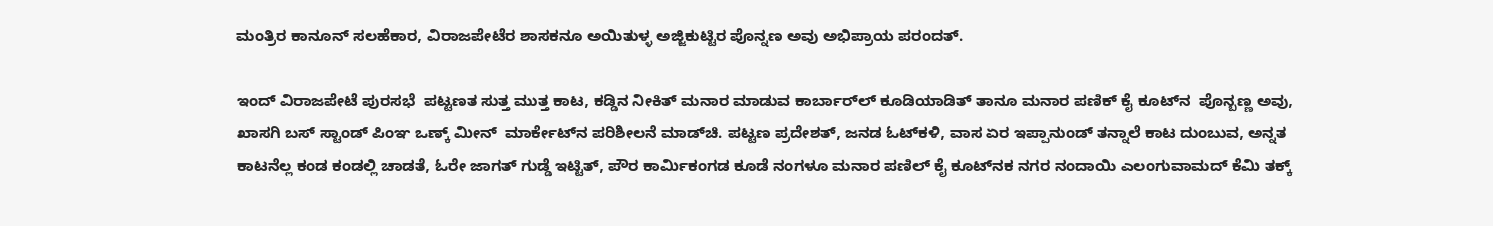ಮಂತ್ರಿರ ಕಾನೂನ್ ಸಲಹೆಕಾರ, ವಿರಾಜಪೇಟೆರ ಶಾಸಕನೂ ಅಯಿತುಳ್ಳ ಅಜ್ಜಿಕುಟ್ಟಿರ ಪೊನ್ನಣ ಅವು ಅಭಿಪ್ರಾಯ ಪರಂದತ್.

ಇಂದ್‌ ವಿರಾಜಪೇಟೆ ಪುರಸಭೆ  ಪಟ್ಟಣತ ಸುತ್ತ ಮುತ್ತ ಕಾಟ, ಕಡ್ಡಿನ ನೀಕಿತ್‌ ಮನಾರ ಮಾಡುವ ಕಾರ್ಬಾರ್‌ಲ್‌ ಕೂಡಿಯಾಡಿತ್‌ ತಾನೂ ಮನಾರ ಪಣಿಕ್‌ ಕೈ ಕೂಟ್‌ನ  ಪೊನ್ಬಣ್ಣ ಅವು,  ಖಾಸಗಿ ಬಸ್ ಸ್ಟಾಂಡ್‌ ಪಿಂಞ ಒಣ್ಕ್ ಮೀನ್‌  ಮಾರ್ಕೇಟ್‌ನ ಪರಿಶೀಲನೆ ಮಾಡ್‌ಚಿ. ಪಟ್ಟಣ ಪ್ರದೇಶತ್‌, ಜನಡ ಓಟ್‌ಕಳಿ, ವಾಸ ಏರ ಇಪ್ಪಾನುಂಡ್‌ ತನ್ನಾಲೆ ಕಾಟ ದುಂಬುವ, ಅನ್ನತ ಕಾಟನೆಲ್ಲ ಕಂಡ ಕಂಡಲ್ಲಿ ಚಾಡತೆ, ಓರೇ ಜಾಗತ್‌ ಗುಡ್ಡೆ ಇಟ್ಟಿತ್‌, ಪೌರ ಕಾರ್ಮಿಕಂಗಡ ಕೂಡೆ ನಂಗಳೂ ಮನಾರ ಪಣಿಲ್‌ ಕೈ ಕೂಟ್‌ನಕ ನಗರ ನಂದಾಯಿ ಎಲಂಗುವಾಮದ್‌ ಕೆಮಿ ತಕ್ಕ್‌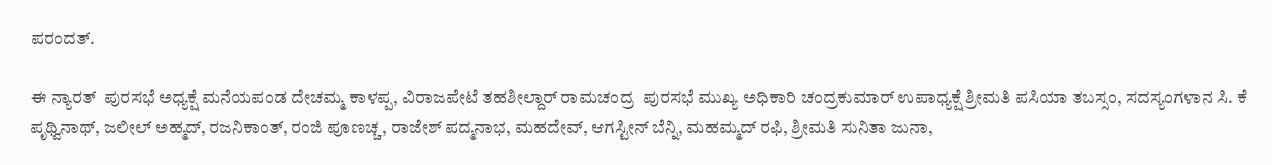ಪರಂದತ್.

ಈ ನ್ಯಾರತ್‌  ಪುರಸಭೆ ಅಧ್ಯಕ್ಷೆ ಮನೆಯಪಂಡ ದೇಚಮ್ಮ ಕಾಳಪ್ಪ, ವಿರಾಜಪೇಟೆ ತಹಶೀಲ್ದಾರ್ ರಾಮಚಂದ್ರ  ಪುರಸಭೆ ಮುಖ್ಯ ಅಧಿಕಾರಿ ಚಂದ್ರಕುಮಾರ್ ಉಪಾಧ್ಯಕ್ಷೆ ಶ್ರೀಮತಿ ಪಸಿಯಾ ತಬಸ್ಸಂ, ಸದಸ್ಯಂಗಳಾನ ಸಿ. ಕೆ ಪೃಥ್ವಿನಾಥ್, ಜಲೀಲ್ ಅಹ್ಮದ್, ರಜನಿಕಾಂತ್, ರಂಜಿ ಪೂಣಚ್ಚ, ರಾಜೇಶ್ ಪದ್ಮನಾಭ, ಮಹದೇವ್, ಆಗಸ್ಟೀನ್ ಬೆನ್ನಿ, ಮಹಮ್ಮದ್ ರಫಿ, ಶ್ರೀಮತಿ ಸುನಿತಾ ಜುನಾ,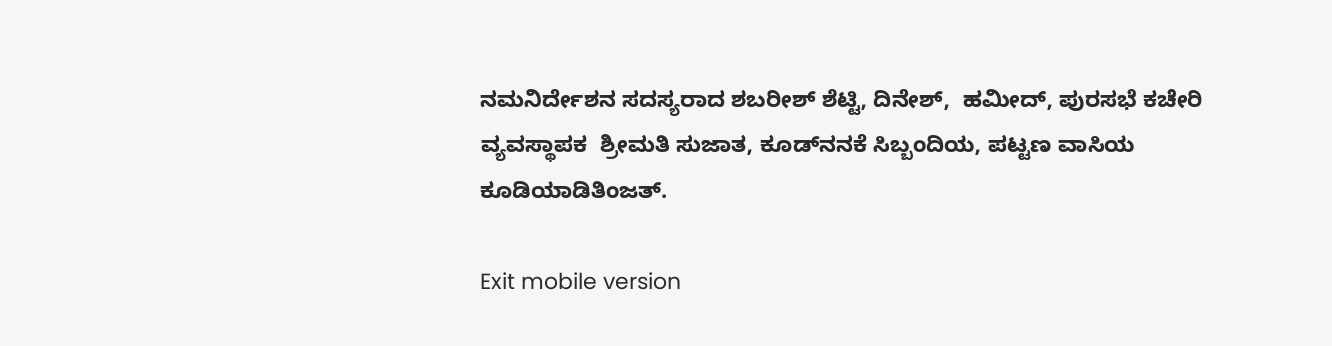ನಮನಿರ್ದೇಶನ ಸದಸ್ಯರಾದ ಶಬರೀಶ್ ಶೆಟ್ಟಿ, ದಿನೇಶ್,  ಹಮೀದ್, ಪುರಸಭೆ ಕಚೇರಿ ವ್ಯವಸ್ಥಾಪಕ  ಶ್ರೀಮತಿ ಸುಜಾತ, ಕೂಡ್‌ನನಕೆ ಸಿಬ್ಬಂದಿಯ, ಪಟ್ಟಣ ವಾಸಿಯ ಕೂಡಿಯಾಡಿತಿಂಜತ್.

Exit mobile version